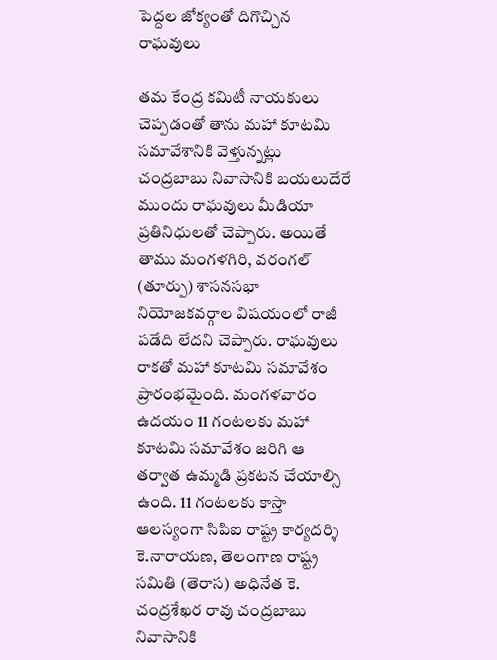పెద్దల జోక్యంతో దిగొచ్చిన రాఘవులు

తమ కేంద్ర కమిటీ నాయకులు చెప్పడంతో తాను మహా కూటమి సమావేశానికి వెళ్తున్నట్లు చంద్రబాబు నివాసానికి బయలుదేరే ముందు రాఘవులు మీడియా ప్రతినిధులతో చెప్పారు. అయితే తాము మంగళగిరి, వరంగల్ (తూర్పు) శాసనసభా నియోజకవర్గాల విషయంలో రాజీ పడేది లేదని చెప్పారు. రాఘవులు రాకతో మహా కూటమి సమావేశం ప్రారంభమైంది. మంగళవారం ఉదయం 11 గంటలకు మహా కూటమి సమావేశం జరిగి ఆ తర్వాత ఉమ్మడి ప్రకటన చేయాల్సి ఉంది. 11 గంటలకు కాస్తా ఆలస్యంగా సిపిఐ రాష్ట్ర కార్యదర్శి కె.నారాయణ, తెలంగాణ రాష్ట్ర సమితి (తెరాస) అధినేత కె. చంద్రశేఖర రావు చంద్రబాబు నివాసానికి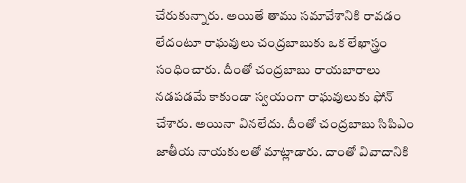చేరుకున్నారు. అయితే తాము సమావేశానికి రావడం లేదంటూ రాఘవులు చంద్రబాబుకు ఒక లేఖాస్త్రం సంధించారు. దీంతో చంద్రబాబు రాయబారాలు నడపడమే కాకుండా స్వయంగా రాఘవులుకు ఫోన్ చేశారు. అయినా వినలేదు. దీంతో చంద్రబాబు సిపిఎం జాతీయ నాయకులతో మాట్లాడారు. దాంతో వివాదానికి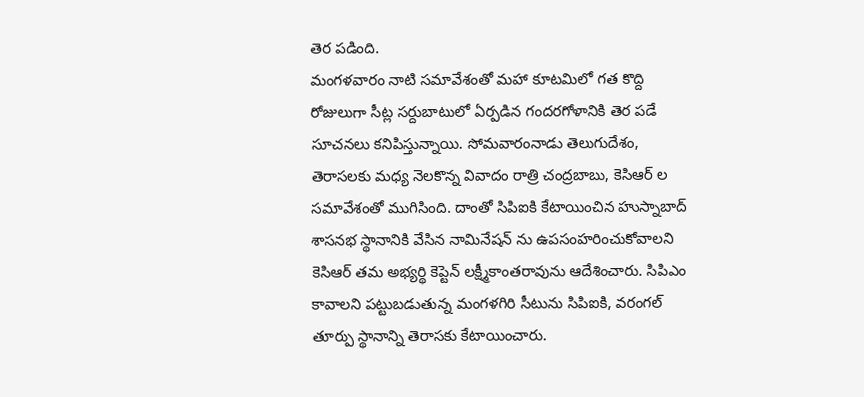తెర పడింది.
మంగళవారం నాటి సమావేశంతో మహా కూటమిలో గత కొద్ది రోజులుగా సీట్ల సర్దుబాటులో ఏర్పడిన గందరగోళానికి తెర పడే సూచనలు కనిపిస్తున్నాయి. సోమవారంనాడు తెలుగుదేశం, తెరాసలకు మధ్య నెలకొన్న వివాదం రాత్రి చంద్రబాబు, కెసిఆర్ ల సమావేశంతో ముగిసింది. దాంతో సిపిఐకి కేటాయించిన హుస్నాబాద్ శాసనభ స్థానానికి వేసిన నామినేషన్ ను ఉపసంహరించుకోవాలని కెసిఆర్ తమ అభ్యర్థి కెప్టెన్ లక్ష్మీకాంతరావును ఆదేశించారు. సిపిఎం కావాలని పట్టుబడుతున్న మంగళగిరి సీటును సిపిఐకి, వరంగల్ తూర్పు స్థానాన్ని తెరాసకు కేటాయించారు.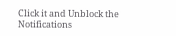Click it and Unblock the Notifications